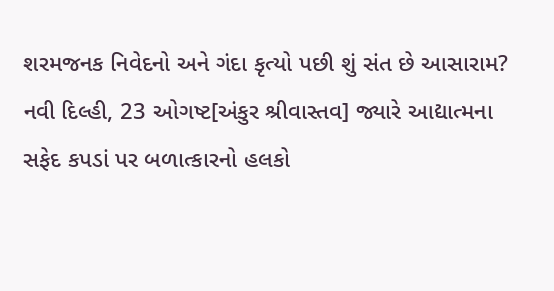શરમજનક નિવેદનો અને ગંદા કૃત્યો પછી શું સંત છે આસારામ?
નવી દિલ્હી, 23 ઓગષ્ટ[અંકુર શ્રીવાસ્તવ] જ્યારે આદ્યાત્મના સફેદ કપડાં પર બળાત્કારનો હલકો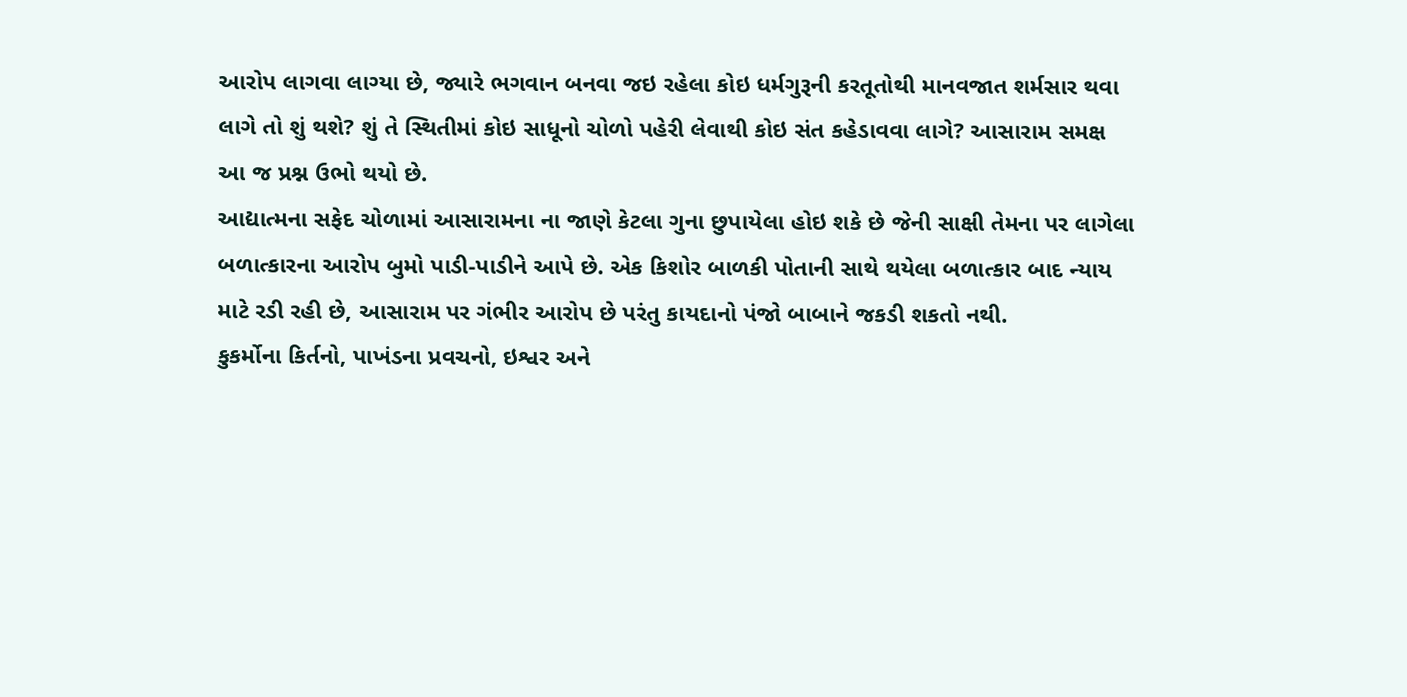આરોપ લાગવા લાગ્યા છે, જ્યારે ભગવાન બનવા જઇ રહેલા કોઇ ધર્મગુરૂની કરતૂતોથી માનવજાત શર્મસાર થવા લાગે તો શું થશે? શું તે સ્થિતીમાં કોઇ સાધૂનો ચોળો પહેરી લેવાથી કોઇ સંત કહેડાવવા લાગે? આસારામ સમક્ષ આ જ પ્રશ્ન ઉભો થયો છે.
આદ્યાત્મના સફેદ ચોળામાં આસારામના ના જાણે કેટલા ગુના છુપાયેલા હોઇ શકે છે જેની સાક્ષી તેમના પર લાગેલા બળાત્કારના આરોપ બુમો પાડી-પાડીને આપે છે. એક કિશોર બાળકી પોતાની સાથે થયેલા બળાત્કાર બાદ ન્યાય માટે રડી રહી છે, આસારામ પર ગંભીર આરોપ છે પરંતુ કાયદાનો પંજો બાબાને જકડી શકતો નથી.
કુકર્મોના કિર્તનો, પાખંડના પ્રવચનો, ઇશ્વર અને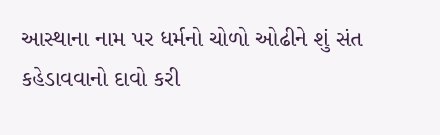આસ્થાના નામ પર ધર્મનો ચોળો ઓઢીને શું સંત કહેડાવવાનો દાવો કરી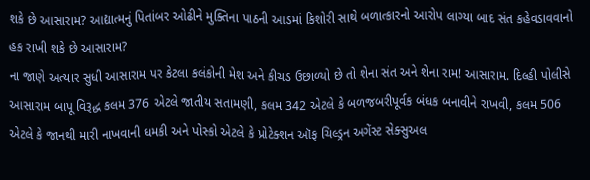શકે છે આસારામ? આદ્યાત્મનું પિતાંબર ઓઢીને મુક્તિના પાઠની આડમાં કિશોરી સાથે બળાત્કારનો આરોપ લાગ્યા બાદ સંત કહેવડાવવાનો હક રાખી શકે છે આસારામ?
ના જાણે અત્યાર સુધી આસારામ પર કેટલા કલંકોની મેશ અને કીચડ ઉછાળ્યો છે તો શેના સંત અને શેના રામ! આસારામ. દિલ્હી પોલીસે આસારામ બાપૂ વિરૂદ્ધ કલમ 376 એટલે જાતીય સતામણી, કલમ 342 એટલે કે બળજબરીપૂર્વક બંધક બનાવીને રાખવી, કલમ 506 એટલે કે જાનથી મારી નાખવાની ધમકી અને પોસ્કો એટલે કે પ્રોટેક્શન ઑફ ચિલ્ડ્રન અગેંસ્ટ સેક્સુઅલ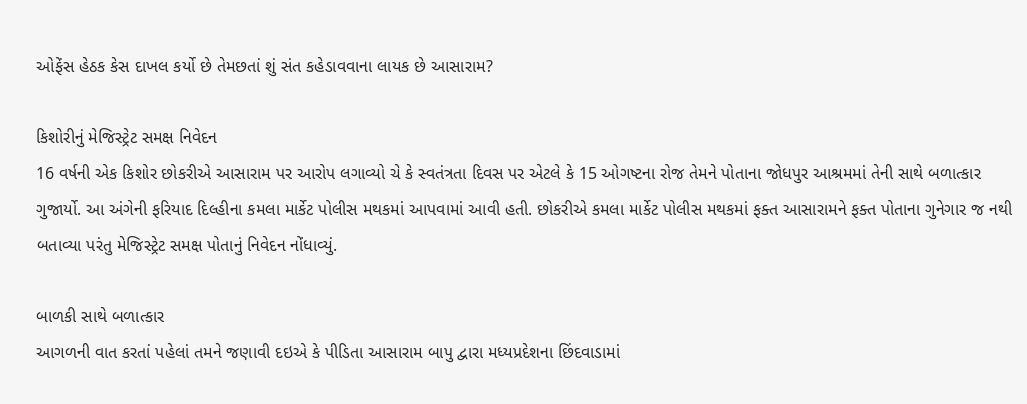ઓફેંસ હેઠક કેસ દાખલ કર્યો છે તેમછતાં શું સંત કહેડાવવાના લાયક છે આસારામ?

કિશોરીનું મેજિસ્ટ્રેટ સમક્ષ નિવેદન
16 વર્ષની એક કિશોર છોકરીએ આસારામ પર આરોપ લગાવ્યો ચે કે સ્વતંત્રતા દિવસ પર એટલે કે 15 ઓગષ્ટના રોજ તેમને પોતાના જોધપુર આશ્રમમાં તેની સાથે બળાત્કાર ગુજાર્યો. આ અંગેની ફરિયાદ દિલ્હીના કમલા માર્કેટ પોલીસ મથકમાં આપવામાં આવી હતી. છોકરીએ કમલા માર્કેટ પોલીસ મથકમાં ફક્ત આસારામને ફક્ત પોતાના ગુનેગાર જ નથી બતાવ્યા પરંતુ મેજિસ્ટ્રેટ સમક્ષ પોતાનું નિવેદન નોંધાવ્યું.

બાળકી સાથે બળાત્કાર
આગળની વાત કરતાં પહેલાં તમને જણાવી દઇએ કે પીડિતા આસારામ બાપુ દ્વારા મધ્યપ્રદેશના છિંદવાડામાં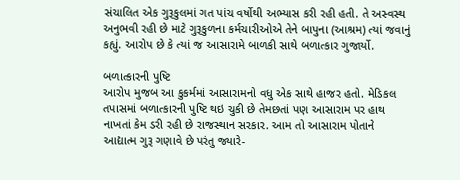સંચાલિત એક ગુરૂકુલમાં ગત પાંચ વર્ષોથી અભ્યાસ કરી રહી હતી. તે અસ્વસ્થ અનુભવી રહી છે માટે ગુરૂકુળના કર્મચારીઓએ તેને બાપુના (આશ્રમ) ત્યાં જવાનું કહ્યું. આરોપ છે કે ત્યાં જ આસારામે બાળકી સાથે બળાત્કાર ગુજાર્યો.

બળાત્કારની પુષ્ટિ
આરોપ મુજબ આ કુકર્મમાં આસારામનો વધુ એક સાથે હાજર હતો. મેડિકલ તપાસમાં બળાત્કારની પુષ્ટિ થઇ ચુકી છે તેમછતાં પણ આસારામ પર હાથ નાખતાં કેમ ડરી રહી છે રાજસ્થાન સરકાર. આમ તો આસારામ પોતાને આદ્યાત્મ ગુરૂ ગણાવે છે પરંતુ જ્યારે-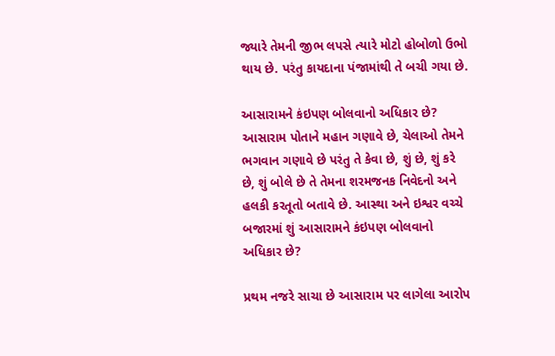જ્યારે તેમની જીભ લપસે ત્યારે મોટો હોબોળો ઉભો થાય છે. પરંતુ કાયદાના પંજામાંથી તે બચી ગયા છે.

આસારામને કંઇપણ બોલવાનો અધિકાર છે?
આસારામ પોતાને મહાન ગણાવે છે, ચેલાઓ તેમને ભગવાન ગણાવે છે પરંતુ તે કેવા છે, શું છે, શું કરે છે, શું બોલે છે તે તેમના શરમજનક નિવેદનો અને હલકી કરતૂતો બતાવે છે. આસ્થા અને ઇશ્વર વચ્ચે બજારમાં શું આસારામને કંઇપણ બોલવાનો અધિકાર છે?

પ્રથમ નજરે સાચા છે આસારામ પર લાગેલા આરોપ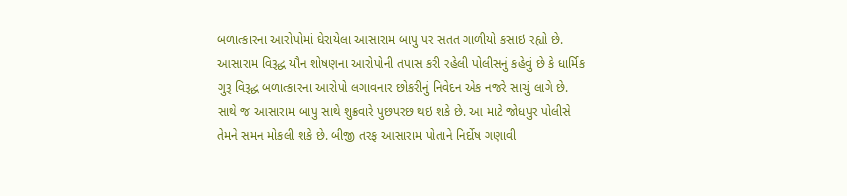બળાત્કારના આરોપોમાં ઘેરાયેલા આસારામ બાપુ પર સતત ગાળીયો કસાઇ રહ્યો છે. આસારામ વિરૂદ્ધ યૌન શોષણના આરોપોની તપાસ કરી રહેલી પોલીસનું કહેવું છે કે ધાર્મિક ગુરૂ વિરૂદ્ધ બળાત્કારના આરોપો લગાવનાર છોકરીનું નિવેદન એક નજરે સાચું લાગે છે. સાથે જ આસારામ બાપુ સાથે શુક્રવારે પુછપરછ થઇ શકે છે. આ માટે જોધપુર પોલીસે તેમને સમન મોકલી શકે છે. બીજી તરફ આસારામ પોતાને નિર્દોષ ગણાવી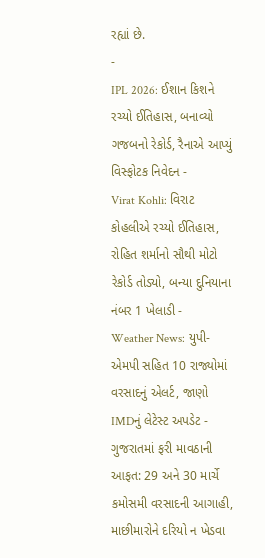રહ્યાં છે.
-
IPL 2026: ઈશાન કિશને રચ્યો ઈતિહાસ, બનાવ્યો ગજબનો રેકોર્ડ, રૈનાએ આપ્યું વિસ્ફોટક નિવેદન -
Virat Kohli: વિરાટ કોહલીએ રચ્યો ઈતિહાસ, રોહિત શર્માનો સૌથી મોટો રેકોર્ડ તોડ્યો, બન્યા દુનિયાના નંબર 1 ખેલાડી -
Weather News: યુપી-એમપી સહિત 10 રાજ્યોમાં વરસાદનું એલર્ટ, જાણો IMDનું લેટેસ્ટ અપડેટ -
ગુજરાતમાં ફરી માવઠાની આફત: 29 અને 30 માર્ચે કમોસમી વરસાદની આગાહી, માછીમારોને દરિયો ન ખેડવા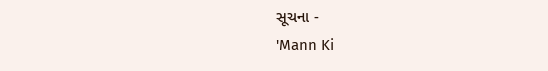સૂચના -
'Mann Ki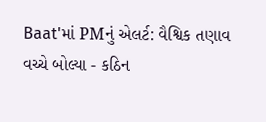Baat'માં PMનું એલર્ટ: વૈશ્વિક તણાવ વચ્ચે બોલ્યા - કઠિન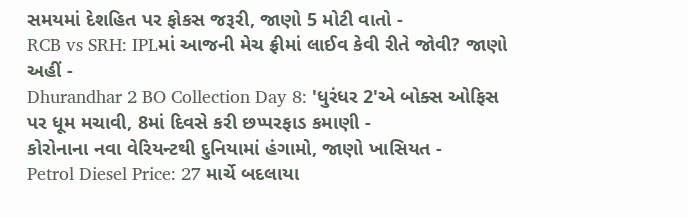સમયમાં દેશહિત પર ફોકસ જરૂરી, જાણો 5 મોટી વાતો -
RCB vs SRH: IPLમાં આજની મેચ ફ્રીમાં લાઈવ કેવી રીતે જોવી? જાણો અહીં -
Dhurandhar 2 BO Collection Day 8: 'ધુરંધર 2'એ બોક્સ ઓફિસ પર ધૂમ મચાવી, 8માં દિવસે કરી છપ્પરફાડ કમાણી -
કોરોનાના નવા વેરિયન્ટથી દુનિયામાં હંગામો, જાણો ખાસિયત -
Petrol Diesel Price: 27 માર્ચે બદલાયા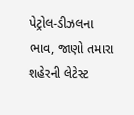પેટ્રોલ-ડીઝલના ભાવ, જાણો તમારા શહેરની લેટેસ્ટ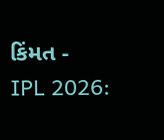કિંમત -
IPL 2026: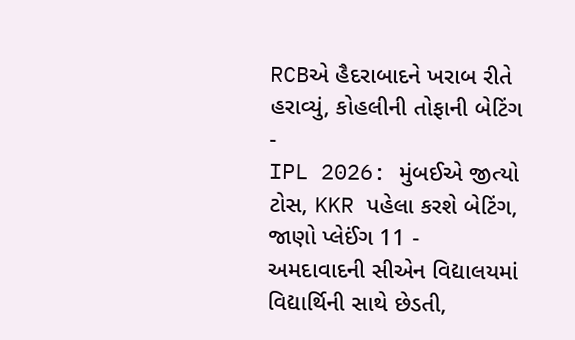RCBએ હૈદરાબાદને ખરાબ રીતે હરાવ્યું, કોહલીની તોફાની બેટિંગ -
IPL 2026: મુંબઈએ જીત્યો ટોસ, KKR પહેલા કરશે બેટિંગ, જાણો પ્લેઈંગ 11 -
અમદાવાદની સીએન વિદ્યાલયમાં વિદ્યાર્થિની સાથે છેડતી,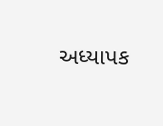અધ્યાપક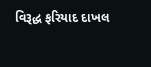વિરૂદ્ધ ફરિયાદ દાખલ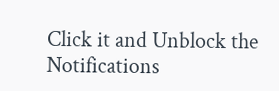Click it and Unblock the Notifications